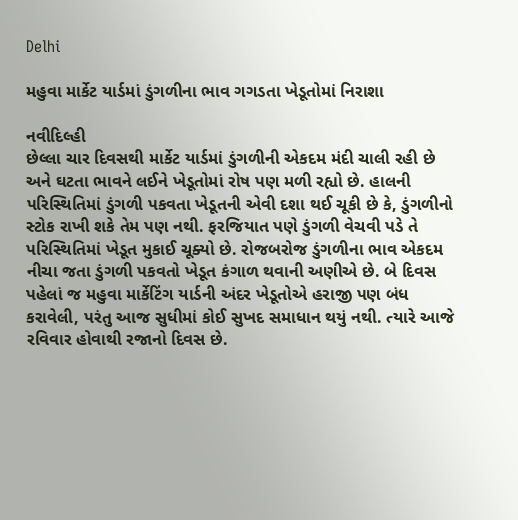Delhi

મહુવા માર્કેટ યાર્ડમાં ડુંગળીના ભાવ ગગડતા ખેડૂતોમાં નિરાશા

નવીદિલ્હી
છેલ્લા ચાર દિવસથી માર્કેટ યાર્ડમાં ડુંગળીની એકદમ મંદી ચાલી રહી છે અને ઘટતા ભાવને લઈને ખેડૂતોમાં રોષ પણ મળી રહ્યો છે. હાલની પરિસ્થિતિમાં ડુંગળી પકવતા ખેડૂતની એવી દશા થઈ ચૂકી છે કે, ડુંગળીનો સ્ટોક રાખી શકે તેમ પણ નથી. ફરજિયાત પણે ડુંગળી વેચવી પડે તે પરિસ્થિતિમાં ખેડૂત મુકાઈ ચૂક્યો છે. રોજબરોજ ડુંગળીના ભાવ એકદમ નીચા જતા ડુંગળી પકવતો ખેડૂત કંગાળ થવાની અણીએ છે. બે દિવસ પહેલાં જ મહુવા માર્કેટિંગ યાર્ડની અંદર ખેડૂતોએ હરાજી પણ બંધ કરાવેલી, પરંતુ આજ સુધીમાં કોઈ સુખદ સમાધાન થયું નથી. ત્યારે આજે રવિવાર હોવાથી રજાનો દિવસ છે.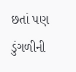છતાં પણ ડુંગળીની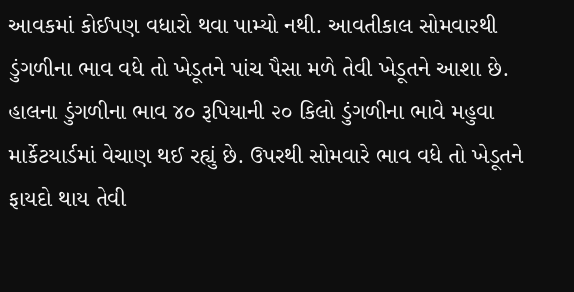આવકમાં કોઈપણ વધારો થવા પામ્યો નથી. આવતીકાલ સોમવારથી ડુંગળીના ભાવ વધે તો ખેડૂતને પાંચ પૈસા મળે તેવી ખેડૂતને આશા છે. હાલના ડુંગળીના ભાવ ૪૦ રૂપિયાની ૨૦ કિલો ડુંગળીના ભાવે મહુવા માર્કેટયાર્ડમાં વેચાણ થઈ રહ્યું છે. ઉપરથી સોમવારે ભાવ વધે તો ખેડૂતને ફાયદો થાય તેવી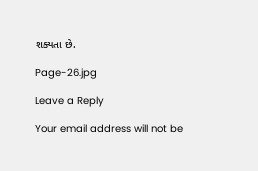શક્યતા છે.

Page-26.jpg

Leave a Reply

Your email address will not be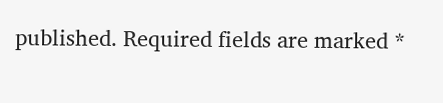published. Required fields are marked *